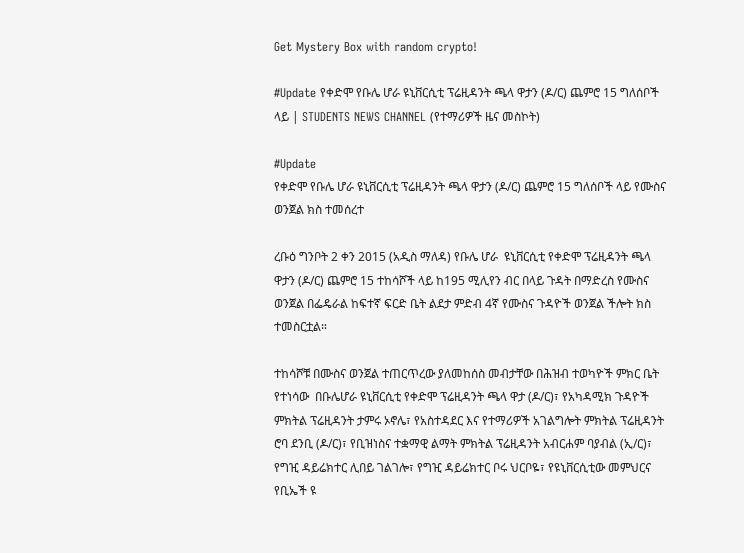Get Mystery Box with random crypto!

#Update የቀድሞ የቡሌ ሆራ ዩኒቨርሲቲ ፕሬዚዳንት ጫላ ዋታን (ዶ/ር) ጨምሮ 15 ግለሰቦች ላይ | STUDENTS NEWS CHANNEL (የተማሪዎች ዜና መስኮት)

#Update
የቀድሞ የቡሌ ሆራ ዩኒቨርሲቲ ፕሬዚዳንት ጫላ ዋታን (ዶ/ር) ጨምሮ 15 ግለሰቦች ላይ የሙስና ወንጀል ክስ ተመሰረተ

ረቡዕ ግንቦት 2 ቀን 2015 (አዲስ ማለዳ) የቡሌ ሆራ  ዩኒቨርሲቲ የቀድሞ ፕሬዚዳንት ጫላ ዋታን (ዶ/ር) ጨምሮ 15 ተከሳሾች ላይ ከ195 ሚሊየን ብር በላይ ጉዳት በማድረስ የሙስና ወንጀል በፌዴራል ከፍተኛ ፍርድ ቤት ልደታ ምድብ 4ኛ የሙስና ጉዳዮች ወንጀል ችሎት ክስ ተመስርቷል።

ተከሳሾቹ በሙስና ወንጀል ተጠርጥረው ያለመከሰስ መብታቸው በሕዝብ ተወካዮች ምክር ቤት የተነሳው  በቡሌሆራ ዩኒቨርሲቲ የቀድሞ ፕሬዚዳንት ጫላ ዋታ (ዶ/ር)፣ የአካዳሚክ ጉዳዮች ምክትል ፕሬዚዳንት ታምሩ ኦኖሌ፣ የአስተዳደር እና የተማሪዎች አገልግሎት ምክትል ፕሬዚዳንት ሮባ ደንቢ (ዶ/ር)፣ የቢዝነስና ተቋማዊ ልማት ምክትል ፕሬዚዳንት አብርሐም ባያብል (ኢ/ር)፣ የግዢ ዳይሬክተር ሊበይ ገልገሎ፣ የግዢ ዳይሬክተር ቦሩ ህርቦዬ፣ የዩኒቨርሲቲው መምህርና የቢኤች ዩ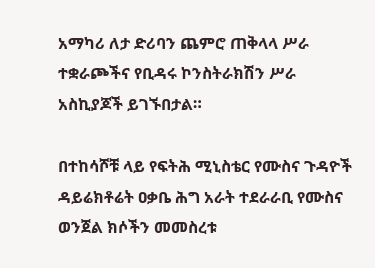አማካሪ ለታ ድሪባን ጨምሮ ጠቅላላ ሥራ ተቋራጮችና የቢዳሩ ኮንስትራክሽን ሥራ አስኪያጆች ይገኙበታል።

በተከሳሾቹ ላይ የፍትሕ ሚኒስቴር የሙስና ጉዳዮች ዳይሬክቶሬት ዐቃቤ ሕግ አራት ተደራራቢ የሙስና ወንጀል ክሶችን መመስረቱ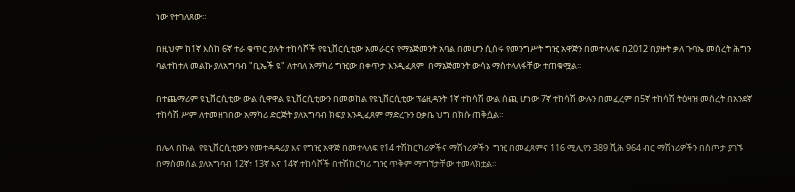ነው የተገለጸው።

በዚህም ከ1ኛ እስከ 6ኛ ተራ ቁጥር ያሉት ተከሳሾች የዩኒቨርሲቲው አመራርና የማኔጅመንት አባል በመሆን ሲሰሩ የመንግሥት ግዢ አዋጅን በመተላለፍ በ2012 በያዙት ቃለ ጉባኤ መሰረት ሕግን ባልተከተለ መልኩ ያለአግባብ "ቢኤች ዩ" ለተባለ አማካሪ ግዢው በቀጥታ እንዲፈጸም  በማኔጅመንት ውሳኔ ማስተላለፋቸው ተጠቁሟል፡፡

በተጨማሪም ዩኒቨርሲቲው ውል ሲዋዋል ዩኒቨርሲቲውን በመወከል የዩኒቨርሲቲው ፕሬዚዳንት 1ኛ ተከሳሽ ውል ሰጪ ሆነው 7ኛ ተከሳሽ ውሉን በመፈረም በ5ኛ ተከሳሽ ትዕዛዝ መሰረት በአንደኛ ተከሳሽ ሥም ለተመዘገበው አማካሪ ድርጅት ያለአግባብ ክፍያ እንዲፈጸም ማድረጉን ዐቃቤ ህግ በክሱ ጠቅሷል።

በሌላ በኩል  የዩኒቨርሲቲውን የመተዳዳሪያ እና የግዢ አዋጅ በመተላለፍ የ14 ተሽከርካሪዎችና ማሽነሪዎችን  ግዢ በመፈጸምና 116 ሚሊየን 389 ሺሕ 964 ብር ማሽነሪዎችን በስጦታ ያገኙ በማስመሰል ያለአግባብ 12ኛ፣ 13ኛ እና 14ኛ ተከሳሾች በተሽከርካሪ ግዢ ጥቅም ማግኘታቸው ተመላክቷል።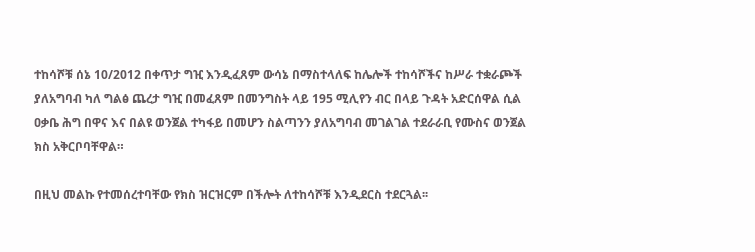ተከሳሾቹ ሰኔ 10/2012 በቀጥታ ግዢ እንዲፈጸም ውሳኔ በማስተላለፍ ከሌሎች ተከሳሾችና ከሥራ ተቋራጮች ያለአግባብ ካለ ግልፅ ጨረታ ግዢ በመፈጸም በመንግስት ላይ 195 ሚሊየን ብር በላይ ጉዳት አድርሰዋል ሲል ዐቃቤ ሕግ በዋና እና በልዩ ወንጀል ተካፋይ በመሆን ስልጣንን ያለአግባብ መገልገል ተደራራቢ የሙስና ወንጀል ክስ አቅርቦባቸዋል።

በዚህ መልኩ የተመሰረተባቸው የክስ ዝርዝርም በችሎት ለተከሳሾቹ እንዲደርስ ተደርጓል፡፡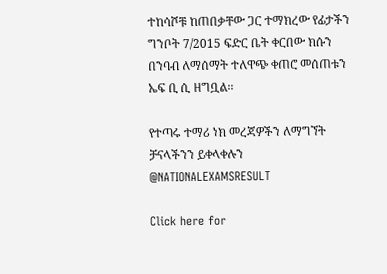ተከሳሾቹ ከጠበቃቸው ጋር ተማክረው የፊታችን ግንቦት 7/2015 ፍድር ቤት ቀርበው ክሱን በንባብ ለማሰማት ተለዋጭ ቀጠሮ መሰጠቱን ኤፍ ቢ ሲ ዘግቧል፡፡

የተጣሩ ተማሪ ነክ መረጃዎችን ለማግኘት ቻናላችንን ይቀላቀሉን
@NATIONALEXAMSRESULT

Click here for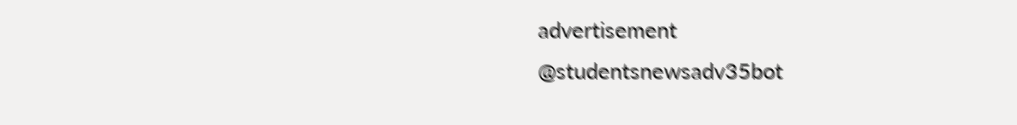advertisement
@studentsnewsadv35bot